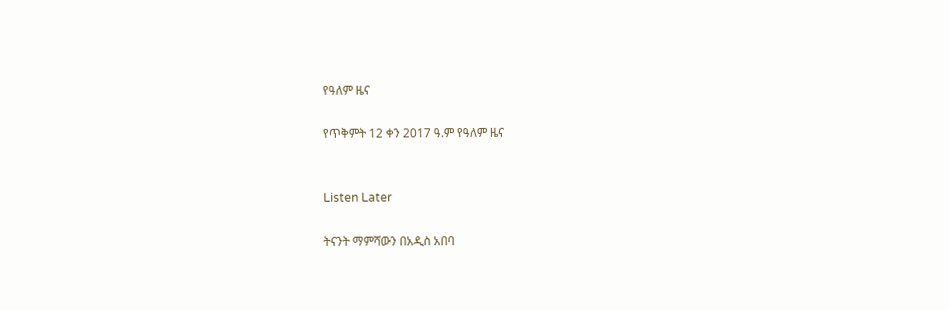የዓለም ዜና

የጥቅምት 12 ቀን 2017 ዓ.ም የዓለም ዜና


Listen Later

ትናንት ማምሻውን በአዲስ አበባ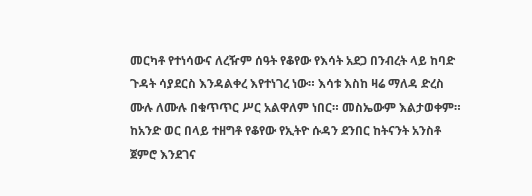መርካቶ የተነሳውና ለረዥም ሰዓት የቆየው የእሳት አደጋ በንብረት ላይ ከባድ ጉዳት ሳያደርስ እንዳልቀረ እየተነገረ ነው። እሳቱ እስከ ዛሬ ማለዳ ድረስ ሙሉ ለሙሉ በቁጥጥር ሥር አልዋለም ነበር። መስኤውም እልታወቀም።
ከአንድ ወር በላይ ተዘግቶ የቆየው የኢትዮ ሱዳን ደንበር ከትናንት አንስቶ ጀምሮ እንደገና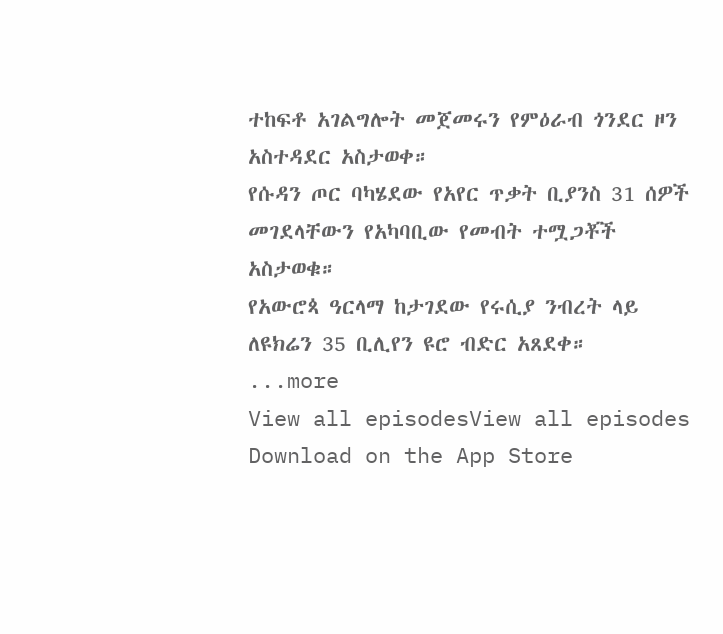ተከፍቶ አገልግሎት መጀመሩን የምዕራብ ጎንደር ዞን አስተዳደር አስታወቀ።
የሱዳን ጦር ባካሄደው የአየር ጥቃት ቢያንስ 31 ሰዎች መገደላቸውን የአካባቢው የመብት ተሟጋቾች አስታወቁ።
የአውሮጳ ዓርላማ ከታገደው የሩሲያ ንብረት ላይ ለዩክሬን 35 ቢሊየን ዩሮ ብድር አጸደቀ።
...more
View all episodesView all episodes
Download on the App Store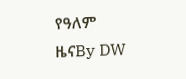የዓለም ዜናBy DW